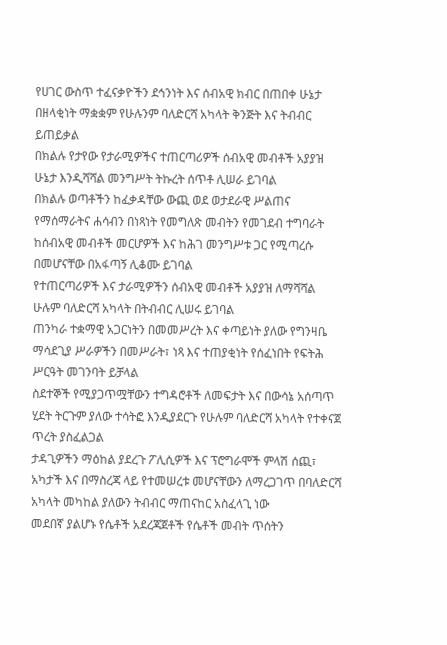የሀገር ውስጥ ተፈናቃዮችን ደኅንነት እና ሰብአዊ ክብር በጠበቀ ሁኔታ በዘላቂነት ማቋቋም የሁሉንም ባለድርሻ አካላት ቅንጅት እና ትብብር ይጠይቃል
በክልሉ የታየው የታራሚዎችና ተጠርጣሪዎች ሰብአዊ መብቶች አያያዝ ሁኔታ እንዲሻሻል መንግሥት ትኩረት ሰጥቶ ሊሠራ ይገባል
በክልሉ ወጣቶችን ከፈቃዳቸው ውጪ ወደ ወታደራዊ ሥልጠና የማሰማራትና ሐሳብን በነጻነት የመግለጽ መብትን የመገደብ ተግባራት ከሰብአዊ መብቶች መርሆዎች እና ከሕገ መንግሥቱ ጋር የሚጣረሱ በመሆናቸው በአፋጣኝ ሊቆሙ ይገባል
የተጠርጣሪዎች እና ታራሚዎችን ሰብአዊ መብቶች አያያዝ ለማሻሻል ሁሉም ባለድርሻ አካላት በትብብር ሊሠሩ ይገባል
ጠንካራ ተቋማዊ አጋርነትን በመመሥረት እና ቀጣይነት ያለው የግንዛቤ ማሳደጊያ ሥራዎችን በመሥራት፣ ነጻ እና ተጠያቂነት የሰፈነበት የፍትሕ ሥርዓት መገንባት ይቻላል
ስደተኞች የሚያጋጥሟቸውን ተግዳሮቶች ለመፍታት እና በውሳኔ አሰጣጥ ሂደት ትርጉም ያለው ተሳትፎ እንዲያደርጉ የሁሉም ባለድርሻ አካላት የተቀናጀ ጥረት ያስፈልጋል
ታዳጊዎችን ማዕከል ያደረጉ ፖሊሲዎች እና ፕሮግራሞች ምላሽ ሰጪ፣ አካታች እና በማስረጃ ላይ የተመሠረቱ መሆናቸውን ለማረጋገጥ በባለድርሻ አካላት መካከል ያለውን ትብብር ማጠናከር አስፈላጊ ነው
መደበኛ ያልሆኑ የሴቶች አደረጃጀቶች የሴቶች መብት ጥሰትን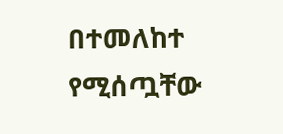በተመለከተ የሚሰጧቸው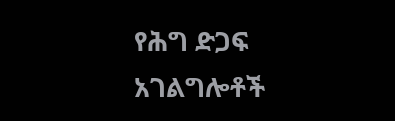የሕግ ድጋፍ አገልግሎቶች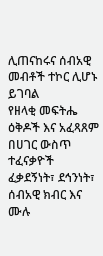ሊጠናከሩና ሰብአዊ መብቶች ተኮር ሊሆኑ ይገባል
የዘላቂ መፍትሔ ዕቅዶች እና አፈጻጸም በሀገር ውስጥ ተፈናቃዮች ፈቃደኝነት፣ ደኅንነት፣ ሰብአዊ ክብር እና ሙሉ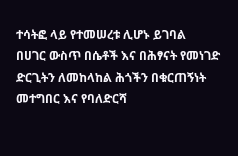ተሳትፎ ላይ የተመሠረቱ ሊሆኑ ይገባል
በሀገር ውስጥ በሴቶች እና በሕፃናት የመነገድ ድርጊትን ለመከላከል ሕጎችን በቁርጠኝነት መተግበር እና የባለድርሻ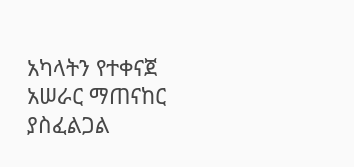አካላትን የተቀናጀ አሠራር ማጠናከር ያስፈልጋል